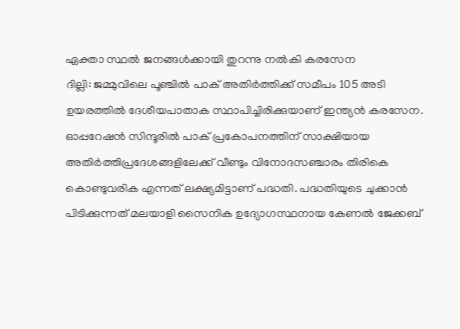ഏക്താ സ്ഥൽ ജനങ്ങൾക്കായി തുറന്നു നൽകി കരസേന
ദില്ലി: ജമ്മുവിലെ പൂഞ്ചിൽ പാക് അതിർത്തിക്ക് സമീപം 105 അടി ഉയരത്തിൽ ദേശീയപാതാക സ്ഥാപിച്ചിരിക്കുയാണ് ഇന്ത്യൻ കരസേന. ഓപ്പറേഷൻ സിന്ദൂരിൽ പാക് പ്രകോപനത്തിന് സാക്ഷിയായ അതിർത്തിപ്രദേശങ്ങളിലേക്ക് വീണ്ടും വിനോദസഞ്ചാരം തിരികെ കൊണ്ടുവരിക എന്നത് ലക്ഷ്യമിട്ടാണ് പദ്ധതി. പദ്ധതിയുടെ ചുക്കാൻ പിടിക്കുന്നത് മലയാളി സൈനിക ഉദ്യോഗസ്ഥനായ കേണൽ ജേക്കബ്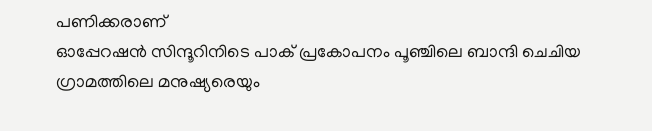പണിക്കരാണ്
ഓപ്പേറഷൻ സിന്ദൂറിനിടെ പാക് പ്രകോപനം പൂഞ്ചിലെ ബാന്ദി ചെചിയ ഗ്രാമത്തിലെ മനുഷ്യരെയും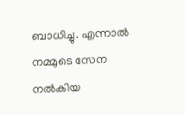ബാധിച്ചു. എന്നാൽ നമ്മുടെ സേന നൽകിയ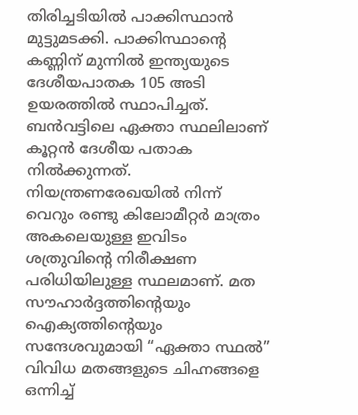തിരിച്ചടിയിൽ പാക്കിസ്ഥാൻ മുട്ടുമടക്കി. പാക്കിസ്ഥാന്റെ കണ്ണിന് മുന്നിൽ ഇന്ത്യയുടെ ദേശീയപാതക 105 അടി ഉയരത്തിൽ സ്ഥാപിച്ചത്. ബൻവട്ടിലെ ഏക്താ സ്ഥലിലാണ് കൂറ്റൻ ദേശീയ പതാക നിൽക്കുന്നത്. നിയന്ത്രണരേഖയിൽ നിന്ന് വെറും രണ്ടു കിലോമീറ്റർ മാത്രം അകലെയുള്ള ഇവിടം ശത്രുവിന്റെ നിരീക്ഷണ പരിധിയിലുള്ള സ്ഥലമാണ്. മത സൗഹാർദ്ദത്തിന്റെയും ഐക്യത്തിന്റെയും സന്ദേശവുമായി “ഏക്താ സ്ഥൽ” വിവിധ മതങ്ങളുടെ ചിഹ്നങ്ങളെ ഒന്നിച്ച്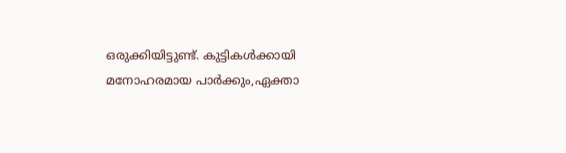ഒരുക്കിയിട്ടുണ്ട്. കുട്ടികൾക്കായി മനോഹരമായ പാർക്കും,ഏക്താ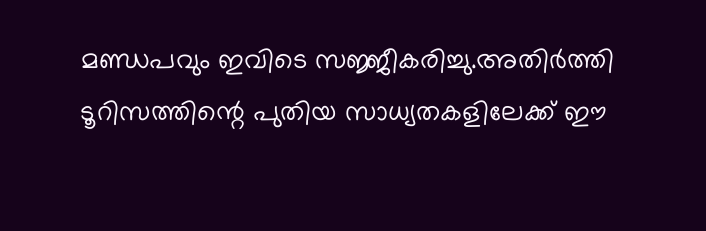മണ്ഡപവും ഇവിടെ സജ്ജീകരിച്ചു.അതിർത്തി ടൂറിസത്തിന്റെ പുതിയ സാധ്യതകളിലേക്ക് ഈ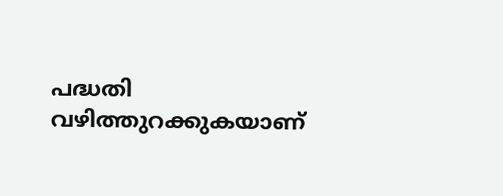പദ്ധതി വഴിത്തുറക്കുകയാണ്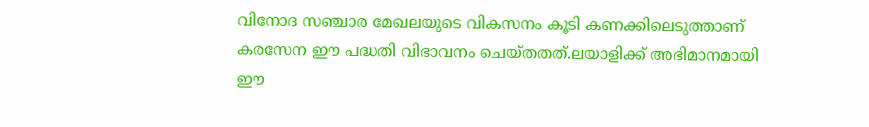വിനോദ സഞ്ചാര മേഖലയുടെ വികസനം കൂടി കണക്കിലെടുത്താണ് കരസേന ഈ പദ്ധതി വിഭാവനം ചെയ്തതത്.ലയാളിക്ക് അഭിമാനമായി ഈ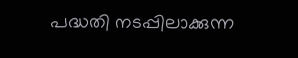പദ്ധതി നടപ്പിലാക്കുന്ന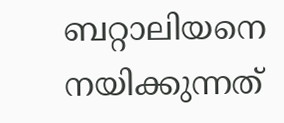ബറ്റാലിയനെ നയിക്കുന്നത്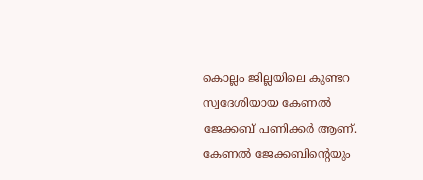കൊല്ലം ജില്ലയിലെ കുണ്ടറ സ്വദേശിയായ കേണൽ ജേക്കബ് പണിക്കർ ആണ്. കേണൽ ജേക്കബിന്റെയും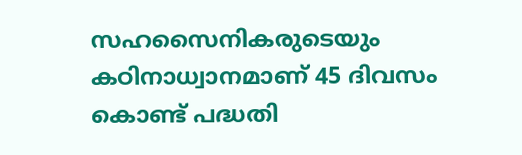സഹസൈനികരുടെയും കഠിനാധ്വാനമാണ് 45 ദിവസം കൊണ്ട് പദ്ധതി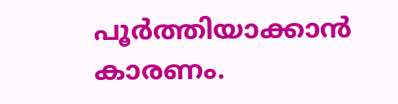പൂർത്തിയാക്കാൻ കാരണം.